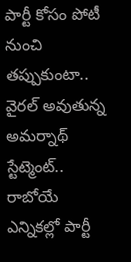పార్టీ కోసం పోటీ నుంచి తప్పుకుంటా.. వైరల్ అవుతున్న అమర్నాథ్ స్టేట్మెంట్..
రాబోయే ఎన్నికల్లో పార్టీ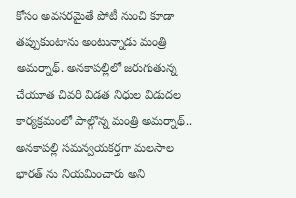కోసం అవసరమైతే పోటీ నుంచి కూడా తప్పుకుంటాను అంటున్నాడు మంత్రి అమర్నాథ్. అనకాపల్లిలో జరుగుతున్న చేయూత చివరి విడత నిధుల విడుదల కార్యక్రమంలో పాల్గొన్న మంత్రి అమర్నాథ్.. అనకాపల్లి సమన్వయకర్తగా మలసాల భారత్ ను నియమించారు అని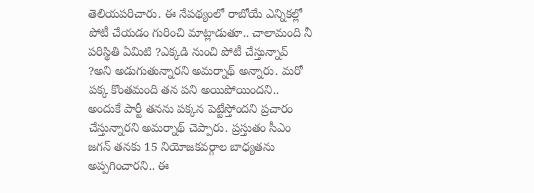తెలియపరిచారు. ఈ నేపథ్యంలో రాబోయే ఎన్నికల్లో పోటీ చేయడం గురించి మాట్లాడుతూ.. చాలామంది నీ పరిస్థితి ఏమిటి ?ఎక్కడి నుంచి పోటీ చేస్తున్నావ్ ?అని అడుగుతున్నారని అమర్నాథ్ అన్నారు. మరో పక్క కొంతమంది తన పని అయిపోయిందని.. అందుకే పార్టీ తనను పక్కన పెట్టేస్తోందని ప్రచారం చేస్తున్నారని అమర్నాథ్ చెప్పారు. ప్రస్తుతం సీఎం జగన్ తనకు 15 నియోజకవర్గాల బాధ్యతను అప్పగించారని.. ఈ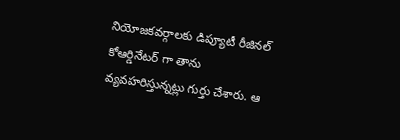నియోజకవర్గాలకు డిప్యూటీ రీజినల్ కోఆర్డినేటర్ గా తాను వ్యవహరిస్తున్నట్లు గుర్తు చేశారు. ఆ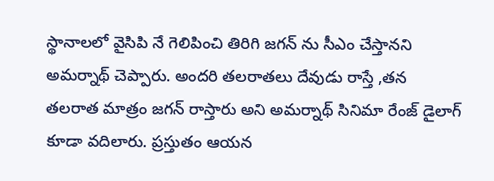స్థానాలలో వైసిపి నే గెలిపించి తిరిగి జగన్ ను సీఎం చేస్తానని అమర్నాథ్ చెప్పారు. అందరి తలరాతలు దేవుడు రాస్తే ,తన తలరాత మాత్రం జగన్ రాస్తారు అని అమర్నాథ్ సినిమా రేంజ్ డైలాగ్ కూడా వదిలారు. ప్రస్తుతం ఆయన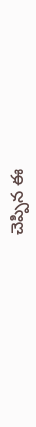చెప్పిన ఈ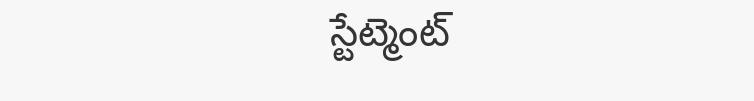స్టేట్మెంట్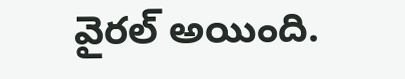వైరల్ అయింది.